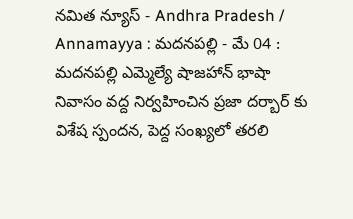నమిత న్యూస్ - Andhra Pradesh / Annamayya : మదనపల్లి - మే 04 : మదనపల్లి ఎమ్మెల్యే షాజహాన్ భాషా నివాసం వద్ద నిర్వహించిన ప్రజా దర్బార్ కు విశేష స్పందన, పెద్ద సంఖ్యలో తరలి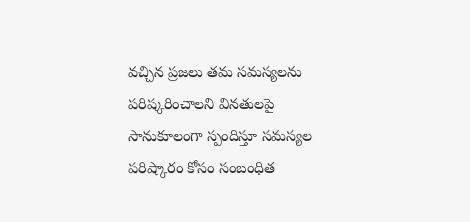వచ్చిన ప్రజలు తమ సమస్యలను పరిష్కరించాలని వినతులపై సానుకూలంగా స్పందిస్తూ సమస్యల పరిష్కారం కోసం సంబంధిత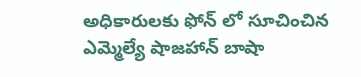అధికారులకు ఫోన్ లో సూచించిన ఎమ్మెల్యే షాజహాన్ బాషా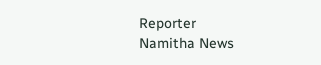Reporter
Namitha News